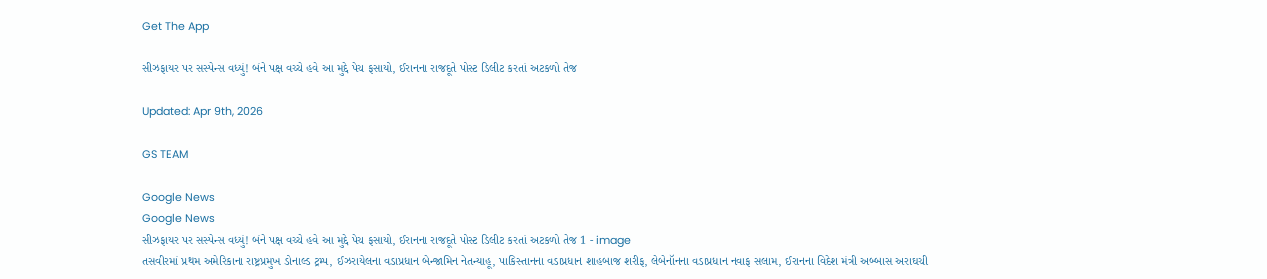Get The App

સીઝફાયર પર સસ્પેન્સ વધ્યું! બંને પક્ષ વચ્ચે હવે આ મુદ્દે પેચ ફસાયો, ઈરાનના રાજદૂતે પોસ્ટ ડિલીટ કરતાં અટકળો તેજ

Updated: Apr 9th, 2026

GS TEAM

Google News
Google News
સીઝફાયર પર સસ્પેન્સ વધ્યું! બંને પક્ષ વચ્ચે હવે આ મુદ્દે પેચ ફસાયો, ઈરાનના રાજદૂતે પોસ્ટ ડિલીટ કરતાં અટકળો તેજ 1 - image
તસવીરમાં પ્રથમ અમેરિકાના રાષ્ટ્રપ્રમુખ ડોનાલ્ડ ટ્રમ્પ, ઈઝરાયેલના વડાપ્રધાન બેન્જામિન નેતન્યાહૂ, પાકિસ્તાનના વડાપ્રધાન શાહબાજ શરીફ, લેબેનૉનના વડાપ્રધાન નવાફ સલામ, ઈરાનના વિદેશ મંત્રી અબ્બાસ અરાઘચી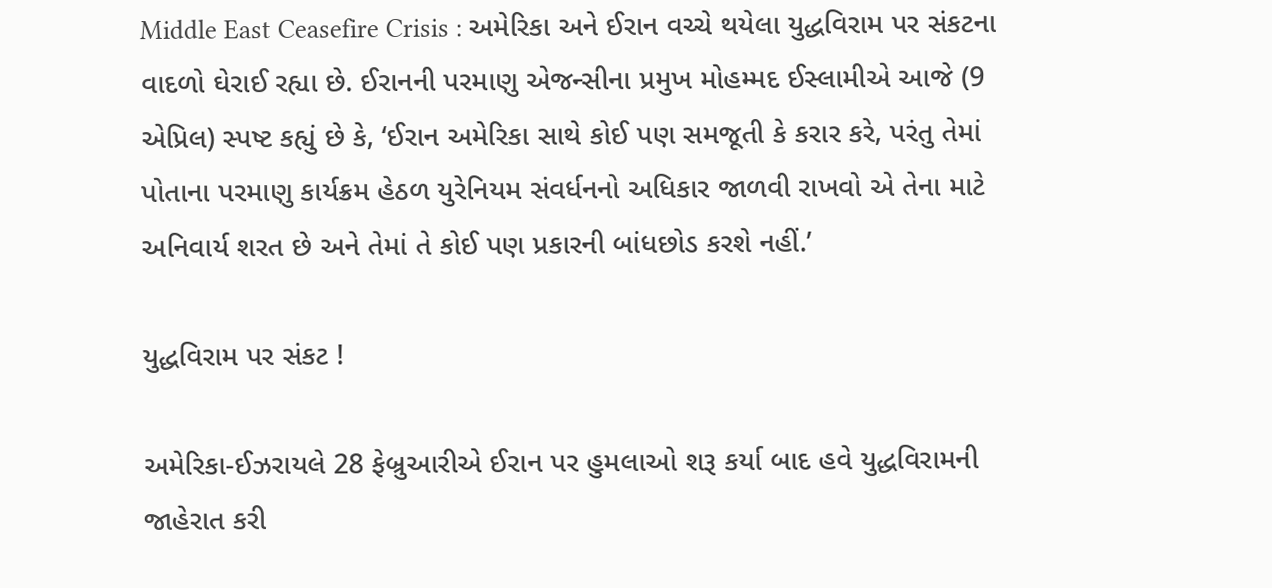Middle East Ceasefire Crisis : અમેરિકા અને ઈરાન વચ્ચે થયેલા યુદ્ધવિરામ પર સંકટના વાદળો ઘેરાઈ રહ્યા છે. ઈરાનની પરમાણુ એજન્સીના પ્રમુખ મોહમ્મદ ઈસ્લામીએ આજે (9 એપ્રિલ) સ્પષ્ટ કહ્યું છે કે, ‘ઈરાન અમેરિકા સાથે કોઈ પણ સમજૂતી કે કરાર કરે, પરંતુ તેમાં પોતાના પરમાણુ કાર્યક્રમ હેઠળ યુરેનિયમ સંવર્ધનનો અધિકાર જાળવી રાખવો એ તેના માટે અનિવાર્ય શરત છે અને તેમાં તે કોઈ પણ પ્રકારની બાંધછોડ કરશે નહીં.’

યુદ્ધવિરામ પર સંકટ !

અમેરિકા-ઈઝરાયલે 28 ફેબ્રુઆરીએ ઈરાન પર હુમલાઓ શરૂ કર્યા બાદ હવે યુદ્ધવિરામની જાહેરાત કરી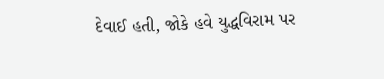દેવાઈ હતી, જોકે હવે યુદ્ધવિરામ પર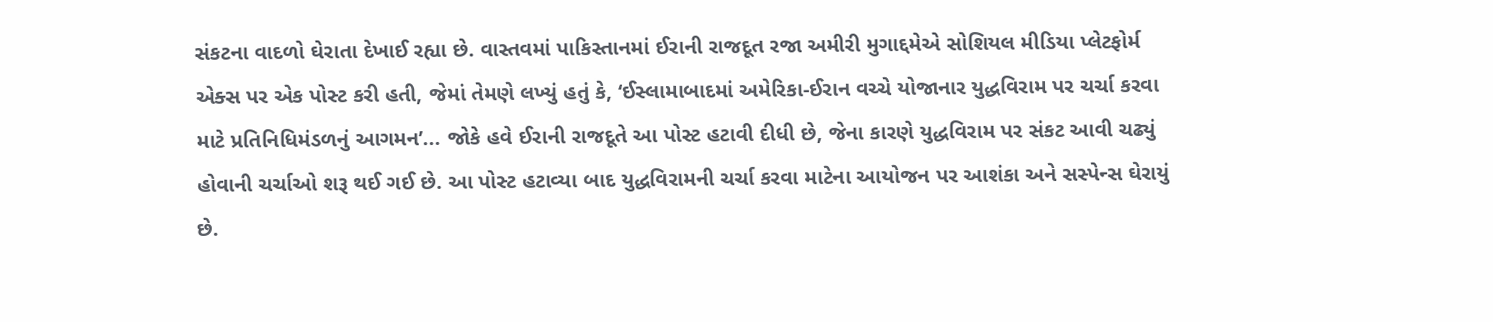સંકટના વાદળો ઘેરાતા દેખાઈ રહ્યા છે. વાસ્તવમાં પાકિસ્તાનમાં ઈરાની રાજદૂત રજા અમીરી મુગાદ્દમેએ સોશિયલ મીડિયા પ્લેટફોર્મ એક્સ પર એક પોસ્ટ કરી હતી, જેમાં તેમણે લખ્યું હતું કે, ‘ઈસ્લામાબાદમાં અમેરિકા-ઈરાન વચ્ચે યોજાનાર યુદ્ધવિરામ પર ચર્ચા કરવા માટે પ્રતિનિધિમંડળનું આગમન’... જોકે હવે ઈરાની રાજદૂતે આ પોસ્ટ હટાવી દીધી છે, જેના કારણે યુદ્ધવિરામ પર સંકટ આવી ચઢ્યું હોવાની ચર્ચાઓ શરૂ થઈ ગઈ છે. આ પોસ્ટ હટાવ્યા બાદ યુદ્ધવિરામની ચર્ચા કરવા માટેના આયોજન પર આશંકા અને સસ્પેન્સ ઘેરાયું છે.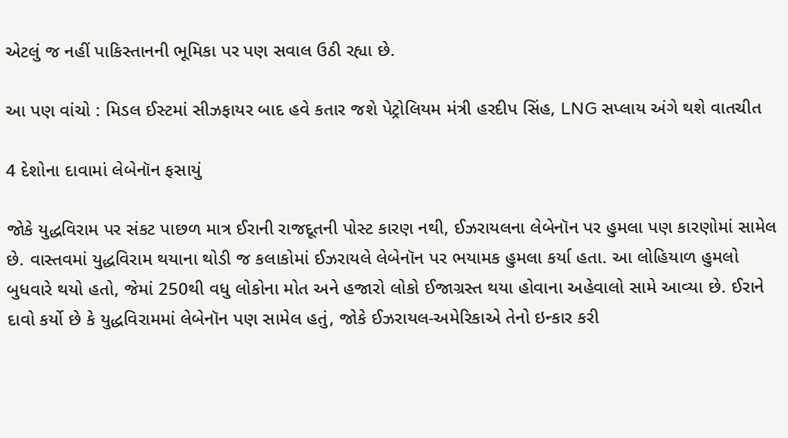એટલું જ નહીં પાકિસ્તાનની ભૂમિકા પર પણ સવાલ ઉઠી રહ્યા છે.

આ પણ વાંચો : મિડલ ઈસ્ટમાં સીઝફાયર બાદ હવે કતાર જશે પેટ્રોલિયમ મંત્રી હરદીપ સિંહ, LNG સપ્લાય અંગે થશે વાતચીત

4 દેશોના દાવામાં લેબેનૉન ફસાયું

જોકે યુદ્ધવિરામ પર સંકટ પાછળ માત્ર ઈરાની રાજદૂતની પોસ્ટ કારણ નથી, ઈઝરાયલના લેબેનૉન પર હુમલા પણ કારણોમાં સામેલ છે. વાસ્તવમાં યુદ્ધવિરામ થયાના થોડી જ કલાકોમાં ઈઝરાયલે લેબેનૉન પર ભયામક હુમલા કર્યા હતા. આ લોહિયાળ હુમલો બુધવારે થયો હતો, જેમાં 250થી વધુ લોકોના મોત અને હજારો લોકો ઈજાગ્રસ્ત થયા હોવાના અહેવાલો સામે આવ્યા છે. ઈરાને દાવો કર્યો છે કે યુદ્ધવિરામમાં લેબેનૉન પણ સામેલ હતું, જોકે ઈઝરાયલ-અમેરિકાએ તેનો ઇન્કાર કરી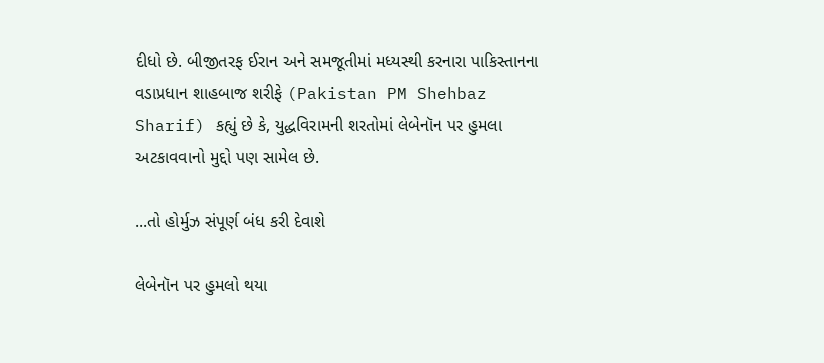દીધો છે. બીજીતરફ ઈરાન અને સમજૂતીમાં મધ્યસ્થી કરનારા પાકિસ્તાનના વડાપ્રધાન શાહબાજ શરીફે (Pakistan PM Shehbaz Sharif) કહ્યું છે કે, યુદ્ધવિરામની શરતોમાં લેબેનૉન પર હુમલા અટકાવવાનો મુદ્દો પણ સામેલ છે.

...તો હોર્મુઝ સંપૂર્ણ બંધ કરી દેવાશે

લેબેનૉન પર હુમલો થયા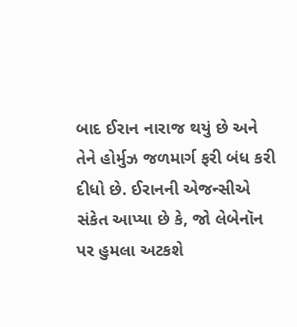બાદ ઈરાન નારાજ થયું છે અને તેને હોર્મુઝ જળમાર્ગ ફરી બંધ કરી દીધો છે. ઈરાનની એજન્સીએ સંકેત આપ્યા છે કે, જો લેબેનૉન પર હુમલા અટકશે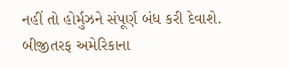નહીં તો હોર્મુઝને સંપૂર્ણ બંધ કરી દેવાશે. બીજીતરફ અમેરિકાના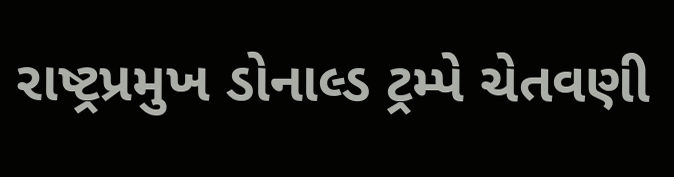રાષ્ટ્રપ્રમુખ ડોનાલ્ડ ટ્રમ્પે ચેતવણી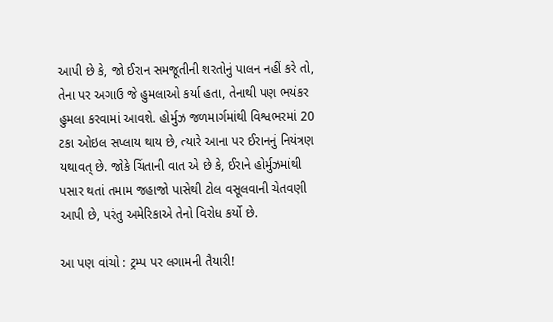આપી છે કે, જો ઈરાન સમજૂતીની શરતોનું પાલન નહીં કરે તો, તેના પર અગાઉ જે હુમલાઓ કર્યા હતા, તેનાથી પણ ભયંકર હુમલા કરવામાં આવશે. હોર્મુઝ જળમાર્ગમાંથી વિશ્વભરમાં 20 ટકા ઓઇલ સપ્લાય થાય છે, ત્યારે આના પર ઈરાનનું નિયંત્રણ યથાવત્ છે. જોકે ચિંતાની વાત એ છે કે, ઈરાને હોર્મુઝમાંથી પસાર થતાં તમામ જહાજો પાસેથી ટોલ વસૂલવાની ચેતવણી આપી છે, પરંતુ અમેરિકાએ તેનો વિરોધ કર્યો છે.

આ પણ વાંચો : ટ્રમ્પ પર લગામની તૈયારી!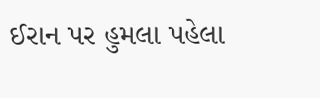ઈરાન પર હુમલા પહેલા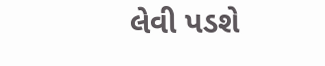લેવી પડશે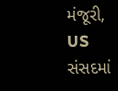મંજૂરી, US સંસદમાં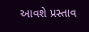આવશે પ્રસ્તાવ